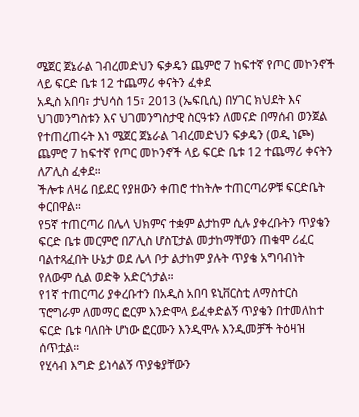ሜጀር ጀኔራል ገብረመድህን ፍቃዴን ጨምሮ 7 ከፍተኛ የጦር መኮንኖች ላይ ፍርድ ቤቱ 12 ተጨማሪ ቀናትን ፈቀደ
አዲስ አበባ፣ ታህሳስ 15፣ 2013 (ኤፍቢሲ) በሃገር ክህደት እና ህገመንግስቱን እና ህገመንግስታዊ ስርዓቱን ለመናድ በማሰብ ወንጀል የተጠረጠሩት እነ ሜጀር ጀኔራል ገብረመድህን ፍቃዴን (ወዲ ነጮ) ጨምሮ 7 ከፍተኛ የጦር መኮንኖች ላይ ፍርድ ቤቱ 12 ተጨማሪ ቀናትን ለፖሊስ ፈቀደ።
ችሎቱ ለዛሬ በይደር የያዘውን ቀጠሮ ተከትሎ ተጠርጣሪዎቹ ፍርድቤት ቀርበዋል።
የ5ኛ ተጠርጣሪ በሌላ ህክምና ተቋም ልታከም ሲሉ ያቀረቡትን ጥያቄን ፍርድ ቤቱ መርምሮ በፖሊስ ሆስፒታል መታከማቸወን ጠቁሞ ሪፈር ባልተጻፈበት ሁኔታ ወደ ሌላ ቦታ ልታከም ያሉት ጥያቄ አግባብነት የለውም ሲል ወድቅ አድርጎታል።
የ1ኛ ተጠርጣሪ ያቀረቡተን በአዲስ አበባ ዩኒቨርስቲ ለማስተርስ ፕሮግራም ለመማር ፎርም እንድሞላ ይፈቀድልኝ ጥያቄን በተመለከተ ፍርድ ቤቱ ባለበት ሆነው ፎርሙን እንዲሞሉ እንዲመቻች ትዕዛዝ ሰጥቷል።
የሂሳብ እግድ ይነሳልኝ ጥያቄያቸውን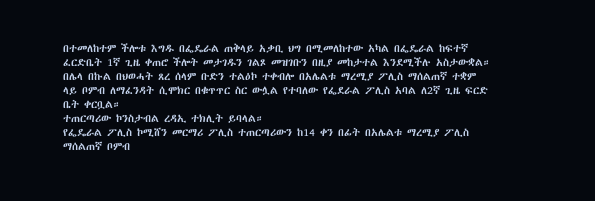በተመለከተም ችሎቱ እግዱ በፌዴራል ጠቅላይ አቃቢ ህግ በሚመለከተው አካል በፌዴራል ከፍተኛ ፈርድቤት 1ኛ ጊዜ ቀጠሮ ችሎት መታገዱን ገልጾ መዝገቡን በዚያ መከታተል እንደሚችሉ አስታውቋል።
በሌላ በኩል በህወሓት ጸረ ሰላም ቡድን ተልዕኮ ተቀብሎ በአሌልቱ ማረሚያ ፖሊስ ማሰልጠኛ ተቋም ላይ ቦምብ ለማፈንዳት ሲሞክር በቁጥጥር ስር ውሏል የተባለው የፌደራል ፖሊስ አባል ለ2ኛ ጊዜ ፍርድ ቤት ቀርቧል።
ተጠርጣሪው ኮንስታብል ረዳኢ ተክሊት ይባላል።
የፌዴራል ፖሊስ ኮሚሸን መርማሪ ፖሊስ ተጠርጣሪውን ከ14 ቀን በፊት በአሌልቱ ማረሚያ ፖሊስ ማሰልጠኛ ቦምብ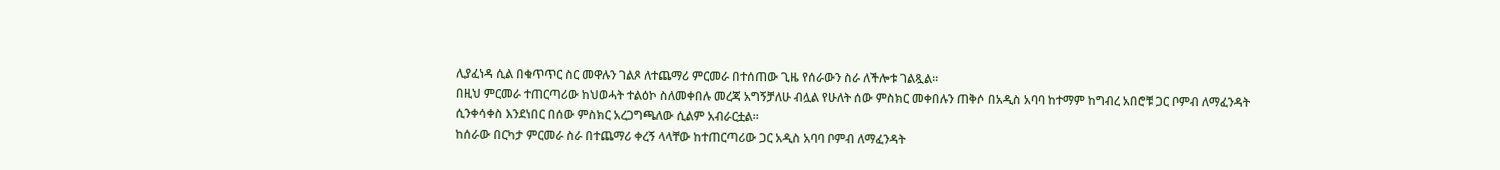ሊያፈነዳ ሲል በቁጥጥር ስር መዋሉን ገልጾ ለተጨማሪ ምርመራ በተሰጠው ጊዜ የሰራውን ስራ ለችሎቱ ገልጿል።
በዚህ ምርመራ ተጠርጣሪው ከህወሓት ተልዕኮ ስለመቀበሉ መረጃ አግኝቻለሁ ብሏል የሁለት ሰው ምስክር መቀበሉን ጠቅሶ በአዲስ አባባ ከተማም ከግብረ አበሮቹ ጋር ቦምብ ለማፈንዳት ሲንቀሳቀስ እንደነበር በሰው ምስክር አረጋግጫለው ሲልም አብራርቷል።
ከሰራው በርካታ ምርመራ ስራ በተጨማሪ ቀረኝ ላላቸው ከተጠርጣሪው ጋር አዲስ አባባ ቦምብ ለማፈንዳት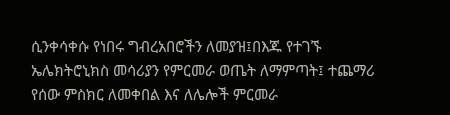ሲንቀሳቀሱ የነበሩ ግብረአበሮችን ለመያዝ፤በእጁ የተገኙ ኤሌክትሮኒክስ መሳሪያን የምርመራ ወጤት ለማምጣት፤ ተጨማሪ የሰው ምስክር ለመቀበል እና ለሌሎች ምርመራ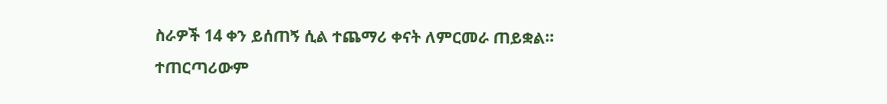ስራዎች 14 ቀን ይሰጠኝ ሲል ተጨማሪ ቀናት ለምርመራ ጠይቋል።
ተጠርጣሪውም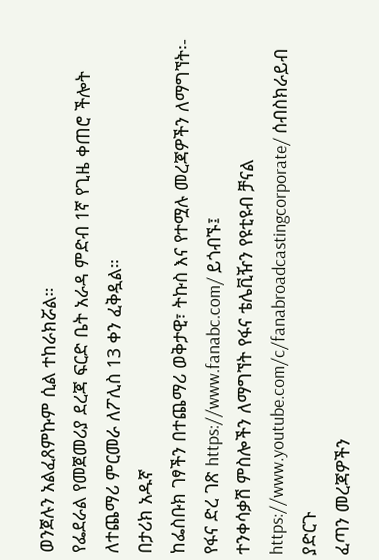ወንጀሉን አልፈጸምኩም ሲል ተከራክሯል።
የፌደራል የመጀመሪያ ደረጃ ፍርድ ቤት አራዳ ምድብ 1ኛ የጊዜ ቀጠሮ ችሎት ለተጨማሪ ምርመራ ለፖሊስ 13 ቀን ፈቅዷል።
በታሪክ አዱኛ
ከፌስቡክ ገፃችን በተጨማሪ ወቅታዊ፣ ትኩስ እና የተሟሉ መረጃዎችን ለማግኘት፡-
የፋና ድረ ገጽ https://www.fanabc.com/ ይጎብኙ፤
ተንቀሳቃሽ ምስሎችን ለማግኘት የፋና ቴሌቪዥን የዩቲዩብ ቻናል https://www.youtube.com/c/fanabroadcastingcorporate/ ሰብስክራይብ ያድርጉ
ፈጣን መረጃዎችን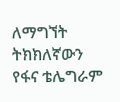ለማግኘት ትክክለኛውን የፋና ቴሌግራም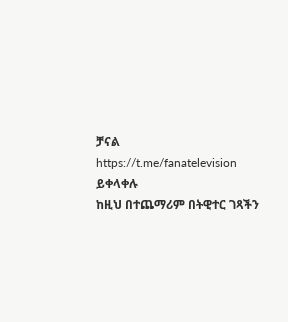ቻናል https://t.me/fanatelevision ይቀላቀሉ
ከዚህ በተጨማሪም በትዊተር ገጻችን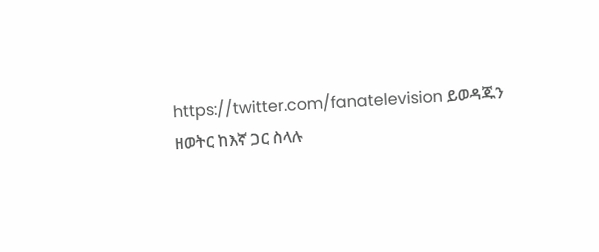https://twitter.com/fanatelevision ይወዳጁን
ዘወትር ከእኛ ጋር ስላሉ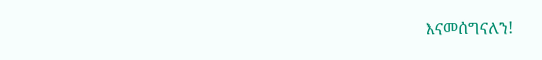እናመሰግናለን!